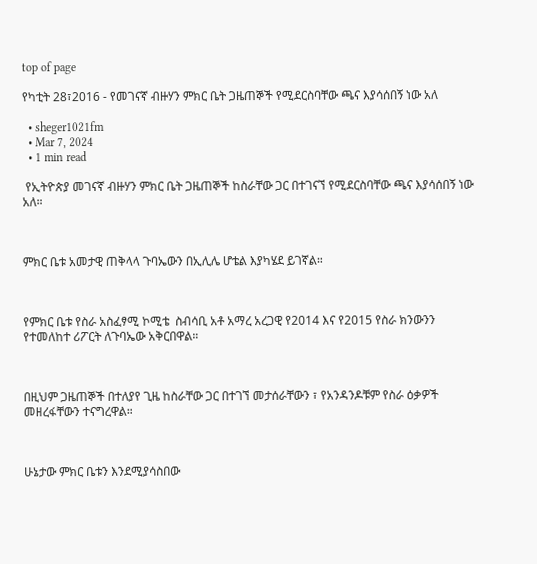top of page

የካቲት 28፣2016 - የመገናኛ ብዙሃን ምክር ቤት ጋዜጠኞች የሚደርስባቸው ጫና እያሳሰበኝ ነው አለ

  • sheger1021fm
  • Mar 7, 2024
  • 1 min read

 የኢትዮጵያ መገናኛ ብዙሃን ምክር ቤት ጋዜጠኞች ከስራቸው ጋር በተገናኘ የሚደርስባቸው ጫና እያሳሰበኝ ነው አለ።



ምክር ቤቱ አመታዊ ጠቅላላ ጉባኤውን በኢሊሌ ሆቴል እያካሄደ ይገኛል።



የምክር ቤቱ የስራ አስፈፃሚ ኮሚቴ  ስብሳቢ አቶ አማረ አረጋዊ የ2014 እና የ2015 የስራ ክንውንን የተመለከተ ሪፖርት ለጉባኤው አቅርበዋል።



በዚህም ጋዜጠኞች በተለያየ ጊዜ ከስራቸው ጋር በተገኘ መታሰራቸውን ፣ የአንዳንዶቹም የስራ ዕቃዎች መዘረፋቸውን ተናግረዋል።



ሁኔታው ምክር ቤቱን እንደሚያሳስበው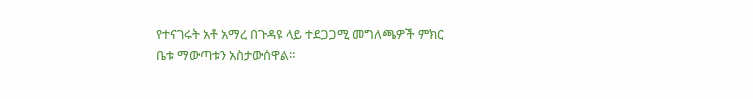የተናገሩት አቶ አማረ በጉዳዩ ላይ ተደጋጋሚ መግለጫዎች ምክር ቤቱ ማውጣቱን አስታውሰዋል።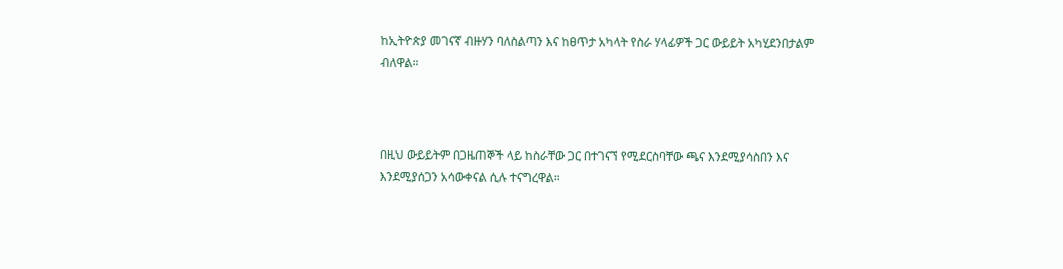ከኢትዮጵያ መገናኛ ብዙሃን ባለስልጣን እና ከፀጥታ አካላት የስራ ሃላፊዎች ጋር ውይይት አካሂደንበታልም ብለዋል።



በዚህ ውይይትም በጋዜጠኞች ላይ ከስራቸው ጋር በተገናኘ የሚደርስባቸው ጫና እንደሚያሳስበን እና እንደሚያሰጋን አሳውቀናል ሲሉ ተናግረዋል።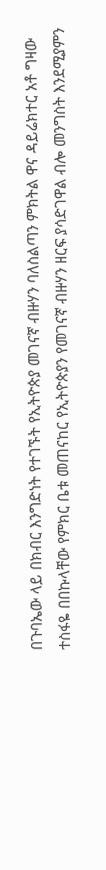በጉባኤው ላይ በክብር እንግድነት የተገኙት የኢትዮጵያ መገናኛ ብዙሃን ባለስልጣን ምክትል ዋና ዳይሬክተር አቶ ግዛው ተስፋዬ በበኩላቸው የምክር ቤቱ መጠናከር የኢትዮጵያን የመገናኛ ብዙሃን ዘርፍ ያሳድገዋል ብሎ መንግስት እንደሚያምን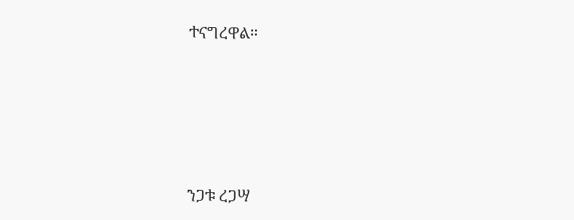ተናግረዋል።





ንጋቱ ረጋሣ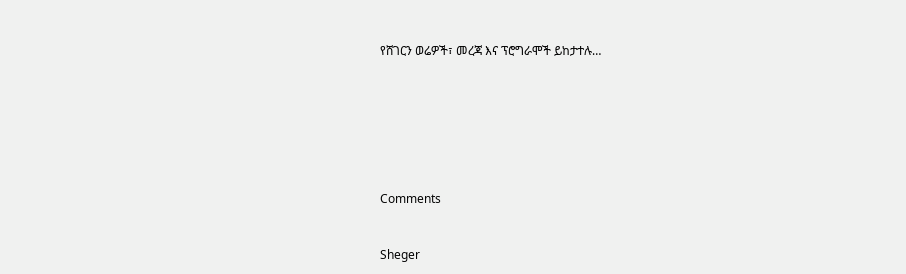የሸገርን ወሬዎች፣ መረጃ እና ፕሮግራሞች ይከታተሉ…







Comments


Sheger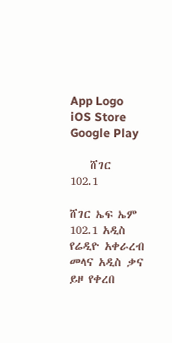App Logo
iOS Store
Google Play

    ሸገር
102.1

ሸገር ኤፍ ኤም 102.1 አዲስ የሬዲዮ አቀራረብ መላና አዲስ ቃና ይዞ የቀረበ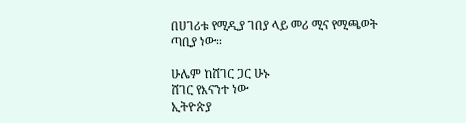በሀገሪቱ የሚዲያ ገበያ ላይ መሪ ሚና የሚጫወት ጣቢያ ነው፡፡

ሁሌም ከሸገር ጋር ሁኑ
ሸገር የእናንተ ነው
ኢትዮጵያ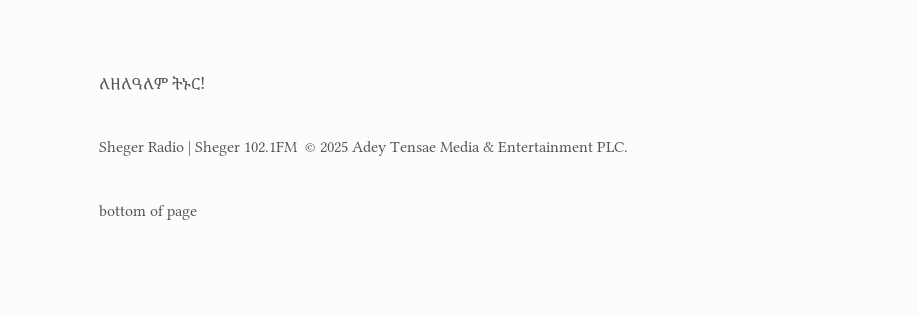ለዘለዓለም ትኑር!

Sheger Radio | Sheger 102.1FM  © 2025 Adey Tensae Media & Entertainment PLC.

bottom of page